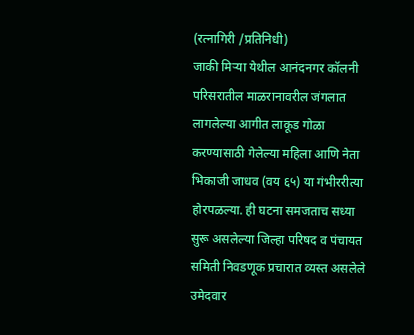(रत्नागिरी /प्रतिनिधी)
जाकी मिऱ्या येथील आनंदनगर कॉलनी परिसरातील माळरानावरील जंगलात लागलेल्या आगीत लाकूड गोळा करण्यासाठी गेलेल्या महिला आणि नेता भिकाजी जाधव (वय ६५) या गंभीररीत्या होरपळल्या. ही घटना समजताच सध्या सुरू असलेल्या जिल्हा परिषद व पंचायत समिती निवडणूक प्रचारात व्यस्त असलेले उमेदवार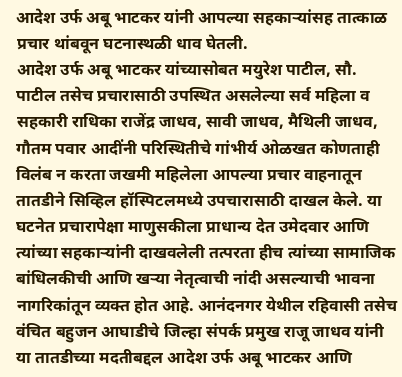आदेश उर्फ अबू भाटकर यांनी आपल्या सहकाऱ्यांसह तात्काळ प्रचार थांबवून घटनास्थळी धाव घेतली.
आदेश उर्फ अबू भाटकर यांच्यासोबत मयुरेश पाटील, सौ. पाटील तसेच प्रचारासाठी उपस्थित असलेल्या सर्व महिला व सहकारी राधिका राजेंद्र जाधव, सावी जाधव, मैथिली जाधव, गौतम पवार आदींनी परिस्थितीचे गांभीर्य ओळखत कोणताही विलंब न करता जखमी महिलेला आपल्या प्रचार वाहनातून तातडीने सिव्हिल हॉस्पिटलमध्ये उपचारासाठी दाखल केले. या घटनेत प्रचारापेक्षा माणुसकीला प्राधान्य देत उमेदवार आणि त्यांच्या सहकाऱ्यांनी दाखवलेली तत्परता हीच त्यांच्या सामाजिक बांधिलकीची आणि खऱ्या नेतृत्वाची नांदी असल्याची भावना नागरिकांतून व्यक्त होत आहे. आनंदनगर येथील रहिवासी तसेच वंचित बहुजन आघाडीचे जिल्हा संपर्क प्रमुख राजू जाधव यांनी या तातडीच्या मदतीबद्दल आदेश उर्फ अबू भाटकर आणि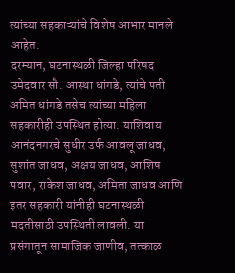त्यांच्या सहकाऱ्यांचे विशेष आभार मानले आहेत.
दरम्यान, घटनास्थळी जिल्हा परिषद उमेदवार सौ. आस्था धांगडे, त्यांचे पती अमित धांगडे तसेच त्यांच्या महिला सहकारीही उपस्थित होत्या. याशिवाय आनंदनगरचे सुधीर उर्फ आवलू जाधव, सुशांत जाधव, अक्षय जाधव, आशिष पवार, राकेश जाधव, अमिता जाधव आणि इतर सहकारी यांनीही घटनास्थळी मदतीसाठी उपस्थिती लावली. या प्रसंगातून सामाजिक जाणीव, तत्काळ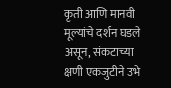कृती आणि मानवी मूल्यांचे दर्शन घडले असून, संकटाच्या क्षणी एकजुटीने उभे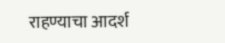राहण्याचा आदर्श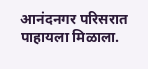आनंदनगर परिसरात पाहायला मिळाला.